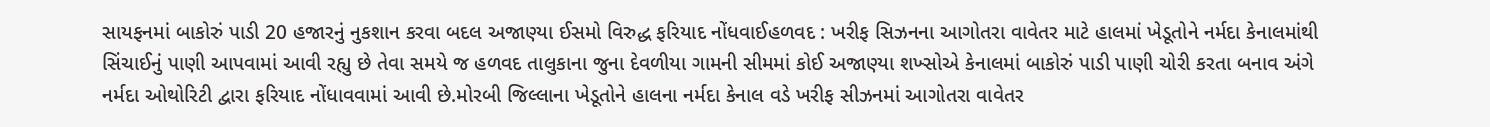સાયફનમાં બાકોરું પાડી 20 હજારનું નુકશાન કરવા બદલ અજાણ્યા ઈસમો વિરુદ્ધ ફરિયાદ નોંધવાઈહળવદ : ખરીફ સિઝનના આગોતરા વાવેતર માટે હાલમાં ખેડૂતોને નર્મદા કેનાલમાંથી સિંચાઈનું પાણી આપવામાં આવી રહ્યુ છે તેવા સમયે જ હળવદ તાલુકાના જુના દેવળીયા ગામની સીમમાં કોઈ અજાણ્યા શખ્સોએ કેનાલમાં બાકોરું પાડી પાણી ચોરી કરતા બનાવ અંગે નર્મદા ઓથોરિટી દ્વારા ફરિયાદ નોંધાવવામાં આવી છે.મોરબી જિલ્લાના ખેડૂતોને હાલના નર્મદા કેનાલ વડે ખરીફ સીઝનમાં આગોતરા વાવેતર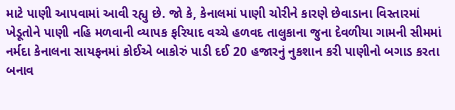માટે પાણી આપવામાં આવી રહ્યુ છે. જો કે, કેનાલમાં પાણી ચોરીને કારણે છેવાડાના વિસ્તારમાં ખેડૂતોને પાણી નહિ મળવાની વ્યાપક ફરિયાદ વચ્ચે હળવદ તાલુકાના જુના દેવળીયા ગામની સીમમાં નર્મદા કેનાલના સાયફનમાં કોઈએ બાકોરું પાડી દઈ 20 હજારનું નુકશાન કરી પાણીનો બગાડ કરતા બનાવ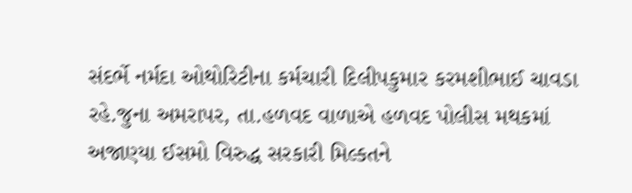સંદર્ભે નર્મદા ઓથોરિટીના કર્મચારી દિલીપકુમાર કરમશીભાઈ ચાવડા રહે.જુના અમરાપર, તા.હળવદ વાળાએ હળવદ પોલીસ મથકમાં અજાણ્યા ઈસમો વિરુદ્ધ સરકારી મિલ્કતને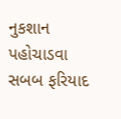નુકશાન પહોચાડવા સબબ ફરિયાદ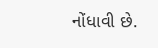નોંધાવી છે.